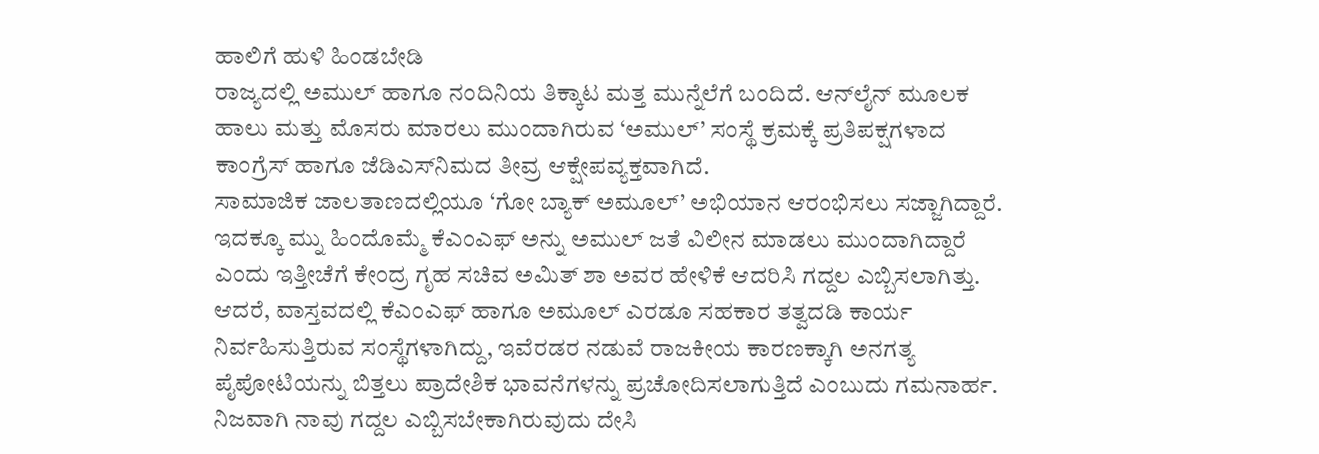ಹಾಲಿಗೆ ಹುಳಿ ಹಿಂಡಬೇಡಿ
ರಾಜ್ಯದಲ್ಲಿ ಅಮುಲ್ ಹಾಗೂ ನಂದಿನಿಯ ತಿಕ್ಕಾಟ ಮತ್ತ ಮುನ್ನೆಲೆಗೆ ಬಂದಿದೆ. ಆನ್‌ಲೈನ್ ಮೂಲಕ ಹಾಲು ಮತ್ತು ಮೊಸರು ಮಾರಲು ಮುಂದಾಗಿರುವ ‘ಅಮುಲ್’ ಸಂಸ್ಥೆ ಕ್ರಮಕ್ಕೆ ಪ್ರತಿಪಕ್ಷಗಳಾದ ಕಾಂಗ್ರೆಸ್ ಹಾಗೂ ಜೆಡಿಎಸ್‌ನಿಮದ ತೀವ್ರ ಆಕ್ಷೇಪವ್ಯಕ್ತವಾಗಿದೆ.
ಸಾಮಾಜಿಕ ಜಾಲತಾಣದಲ್ಲಿಯೂ ‘ಗೋ ಬ್ಯಾಕ್ ಅಮೂಲ್’ ಅಭಿಯಾನ ಆರಂಭಿಸಲು ಸಜ್ಜಾಗಿದ್ದಾರೆ. ಇದಕ್ಕೂ ಮ್ನು ಹಿಂದೊಮ್ಮೆ ಕೆಎಂಎಫ್ ಅನ್ನು ಅಮುಲ್ ಜತೆ ವಿಲೀನ ಮಾಡಲು ಮುಂದಾಗಿದ್ದಾರೆ ಎಂದು ಇತ್ತೀಚೆಗೆ ಕೇಂದ್ರ ಗೃಹ ಸಚಿವ ಅಮಿತ್ ಶಾ ಅವರ ಹೇಳಿಕೆ ಆದರಿಸಿ ಗದ್ದಲ ಎಬ್ಬಿಸಲಾಗಿತ್ತು. ಆದರೆ, ವಾಸ್ತವದಲ್ಲಿ ಕೆಎಂಎಫ್ ಹಾಗೂ ಅಮೂಲ್ ಎರಡೂ ಸಹಕಾರ ತತ್ವದಡಿ ಕಾರ್ಯ ನಿರ್ವಹಿಸುತ್ತಿರುವ ಸಂಸ್ಥೆಗಳಾಗಿದ್ದು, ಇವೆರಡರ ನಡುವೆ ರಾಜಕೀಯ ಕಾರಣಕ್ಕಾಗಿ ಅನಗತ್ಯ ಪೈಪೋಟಿಯನ್ನು ಬಿತ್ತಲು ಪ್ರಾದೇಶಿಕ ಭಾವನೆಗಳನ್ನು ಪ್ರಚೋದಿಸಲಾಗುತ್ತಿದೆ ಎಂಬುದು ಗಮನಾರ್ಹ.
ನಿಜವಾಗಿ ನಾವು ಗದ್ದಲ ಎಬ್ಬಿಸಬೇಕಾಗಿರುವುದು ದೇಸಿ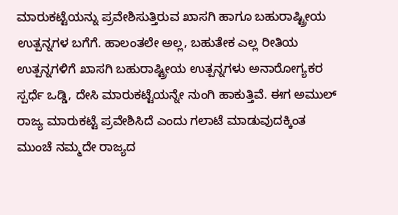ಮಾರುಕಟ್ಟೆಯನ್ನು ಪ್ರವೇಶಿಸುತ್ತಿರುವ ಖಾಸಗಿ ಹಾಗೂ ಬಹುರಾಷ್ಟ್ರೀಯ ಉತ್ಪನ್ನಗಳ ಬಗೆಗೆ. ಹಾಲಂತಲೇ ಅಲ್ಲ, ಬಹುತೇಕ ಎಲ್ಲ ರೀತಿಯ ಉತ್ಪನ್ನಗಳಿಗೆ ಖಾಸಗಿ ಬಹುರಾಷ್ಟ್ರೀಯ ಉತ್ಪನ್ನಗಳು ಅನಾರೋಗ್ಯಕರ ಸ್ಪರ್ಧೆ ಒಡ್ಡಿ, ದೇಸಿ ಮಾರುಕಟ್ಟೆಯನ್ನೇ ನುಂಗಿ ಹಾಕುತ್ತಿವೆ. ಈಗ ಅಮುಲ್ ರಾಜ್ಯ ಮಾರುಕಟ್ಟೆ ಪ್ರವೇಶಿಸಿದೆ ಎಂದು ಗಲಾಟೆ ಮಾಡುವುದಕ್ಕಿಂತ ಮುಂಚೆ ನಮ್ಮದೇ ರಾಜ್ಯದ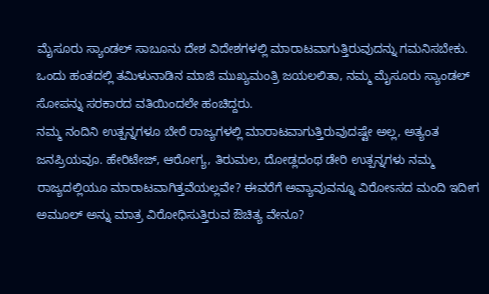ಮೈಸೂರು ಸ್ಯಾಂಡಲ್ ಸಾಬೂನು ದೇಶ ವಿದೇಶಗಳಲ್ಲಿ ಮಾರಾಟವಾಗುತ್ತಿರುವುದನ್ನು ಗಮನಿಸಬೇಕು. ಒಂದು ಹಂತದಲ್ಲಿ ತಮಿಳುನಾಡಿನ ಮಾಜಿ ಮುಖ್ಯಮಂತ್ರಿ ಜಯಲಲಿತಾ, ನಮ್ಮ ಮೈಸೂರು ಸ್ಯಾಂಡಲ್ ಸೋಪನ್ನು ಸರಕಾರದ ವತಿಯಿಂದಲೇ ಹಂಚಿದ್ದರು.
ನಮ್ಮ ನಂದಿನಿ ಉತ್ಪನ್ನಗಳೂ ಬೇರೆ ರಾಜ್ಯಗಳಲ್ಲಿ ಮಾರಾಟವಾಗುತ್ತಿರುವುದಷ್ಟೇ ಅಲ್ಲ, ಅತ್ಯಂತ ಜನಪ್ರಿಯವೂ. ಹೇರಿಟೇಜ್, ಆರೋಗ್ಯ, ತಿರುಮಲ, ದೋಡ್ಲದಂಥ ಡೇರಿ ಉತ್ಪನ್ನಗಳು ನಮ್ಮ ರಾಜ್ಯದಲ್ಲಿಯೂ ಮಾರಾಟವಾಗಿತ್ತವೆಯಲ್ಲವೇ? ಈವರೆಗೆ ಅವ್ಯಾವುವನ್ನೂ ವಿರೋಽಸದ ಮಂದಿ ಇದೀಗ ಅಮೂಲ್ ಅನ್ನು ಮಾತ್ರ ವಿರೋಧಿಸುತ್ತಿರುವ ಔಚಿತ್ಯ ವೇನೂ?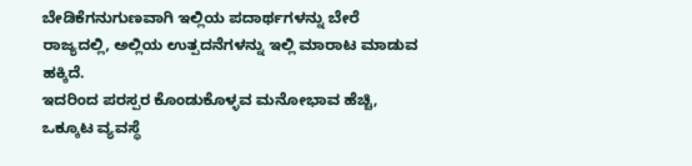ಬೇಡಿಕೆಗನುಗುಣವಾಗಿ ಇಲ್ಲಿಯ ಪದಾರ್ಥಗಳನ್ನು ಬೇರೆ ರಾಜ್ಯದಲ್ಲಿ, ಅಲ್ಲಿಯ ಉತ್ಪದನೆಗಳನ್ನು ಇಲ್ಲಿ ಮಾರಾಟ ಮಾಡುವ ಹಕ್ಕಿದೆ.
ಇದರಿಂದ ಪರಸ್ಪರ ಕೊಂಡುಕೊಳ್ಳವ ಮನೋಭಾವ ಹೆಚ್ಚಿ, ಒಕ್ಕೂಟ ವ್ಯವಸ್ಥೆ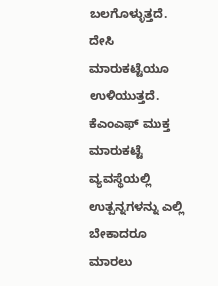ಬಲಗೊಳ್ಳುತ್ತದೆ. ದೇಸಿ ಮಾರುಕಟ್ಟೆಯೂ ಉಳಿಯುತ್ತದೆ. ಕೆಎಂಎಫ್ ಮುಕ್ತ ಮಾರುಕಟ್ಟೆ ವ್ಯವಸ್ಥೆಯಲ್ಲಿ ಉತ್ಪನ್ನಗಳನ್ನು ಎಲ್ಲಿ ಬೇಕಾದರೂ ಮಾರಲು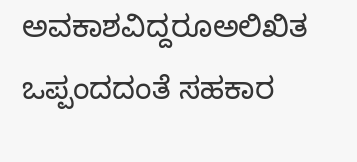ಅವಕಾಶವಿದ್ದರೂಅಲಿಖಿತ ಒಪ್ಪಂದದಂತೆ ಸಹಕಾರ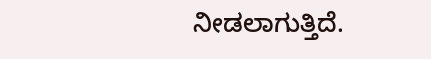ನೀಡಲಾಗುತ್ತಿದೆ.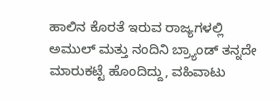ಹಾಲಿನ ಕೊರತೆ ಇರುವ ರಾಜ್ಯಗಳಲ್ಲಿ ಅಮುಲ್ ಮತ್ತು ನಂದಿನಿ ಬ್ರ್ಯಾಂಡ್ ತನ್ನದೇ ಮಾರುಕಟ್ಟೆ ಹೊಂದಿದ್ದು, ವಹಿವಾಟು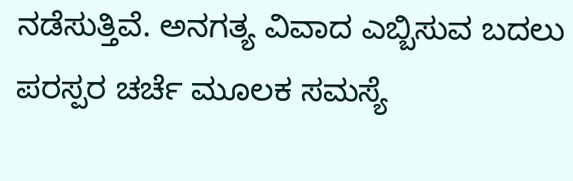ನಡೆಸುತ್ತಿವೆ. ಅನಗತ್ಯ ವಿವಾದ ಎಬ್ಬಿಸುವ ಬದಲು ಪರಸ್ಪರ ಚರ್ಚೆ ಮೂಲಕ ಸಮಸ್ಯೆ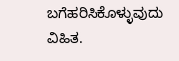ಬಗೆಹರಿಸಿಕೊಳ್ಳುವುದು ವಿಹಿತ.